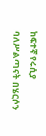ከፍተኛ የሩሲያ ባለሥልጣናት በሄርሶን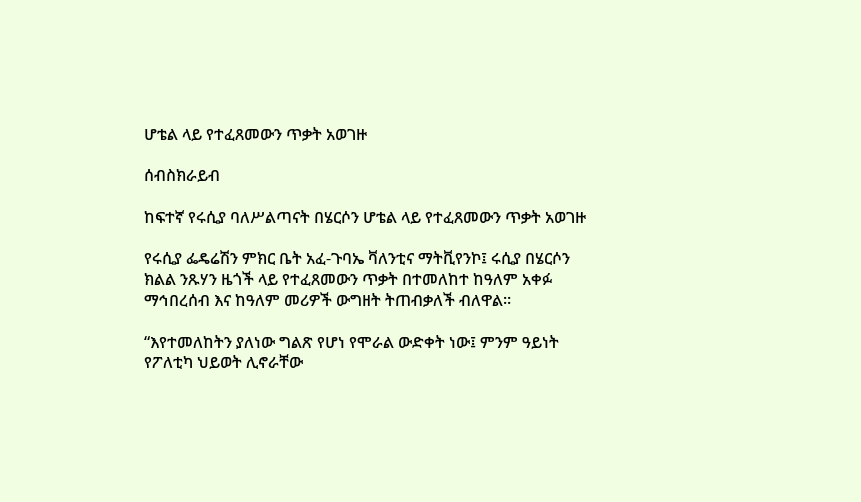ሆቴል ላይ የተፈጸመውን ጥቃት አወገዙ

ሰብስክራይብ

ከፍተኛ የሩሲያ ባለሥልጣናት በሄርሶን ሆቴል ላይ የተፈጸመውን ጥቃት አወገዙ

የሩሲያ ፌዴሬሽን ምክር ቤት አፈ-ጉባኤ ቫለንቲና ማትቪየንኮ፤ ሩሲያ በሄርሶን ክልል ንጹሃን ዜጎች ላይ የተፈጸመውን ጥቃት በተመለከተ ከዓለም አቀፉ ማኅበረሰብ እና ከዓለም መሪዎች ውግዘት ትጠብቃለች ብለዋል።

“እየተመለከትን ያለነው ግልጽ የሆነ የሞራል ውድቀት ነው፤ ምንም ዓይነት የፖለቲካ ህይወት ሊኖራቸው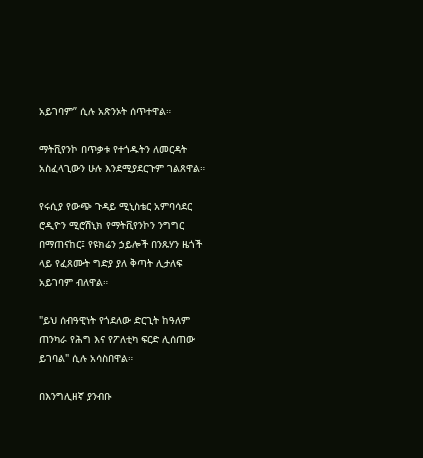አይገባም” ሲሉ አጽንኦት ሰጥተዋል።

ማትቪየንኮ በጥቃቱ የተጎዱትን ለመርዳት አስፈላጊውን ሁሉ እንደሚያደርጉም ገልጸዋል።

የሩሲያ የውጭ ጉዳይ ሚኒስቴር አምባሳደር ሮዲዮን ሚሮሽኒክ የማትቪየንኮን ንግግር በማጠናከር፤ የዩክሬን ኃይሎች በንጹሃን ዜጎች ላይ የፈጸሙት ግድያ ያለ ቅጣት ሊታለፍ አይገባም ብለዋል።

"ይህ ሰብዓዊነት የጎደለው ድርጊት ከዓለም ጠንካራ የሕግ እና የፖለቲካ ፍርድ ሊሰጠው ይገባል" ሲሉ አሳስበዋል።

በእንግሊዘኛ ያንብቡ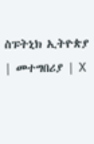ስፑትኒክ ኢትዮጵያ | መተግበሪያ | X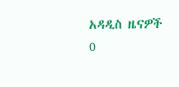አዳዲስ ዜናዎች
0